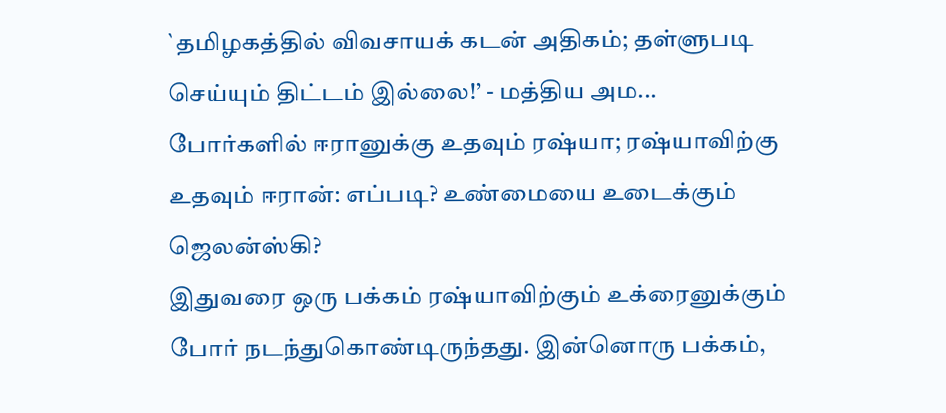`தமிழகத்தில் விவசாயக் கடன் அதிகம்; தள்ளுபடி செய்யும் திட்டம் இல்லை!’ - மத்திய அம...
போர்களில் ஈரானுக்கு உதவும் ரஷ்யா; ரஷ்யாவிற்கு உதவும் ஈரான்: எப்படி? உண்மையை உடைக்கும் ஜெலன்ஸ்கி?
இதுவரை ஒரு பக்கம் ரஷ்யாவிற்கும் உக்ரைனுக்கும் போர் நடந்துகொண்டிருந்தது. இன்னொரு பக்கம்,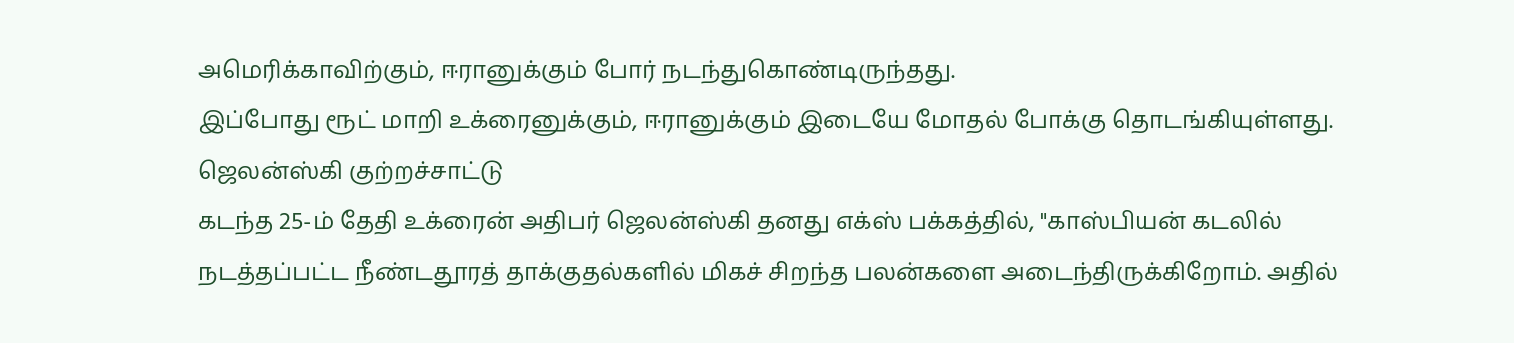அமெரிக்காவிற்கும், ஈரானுக்கும் போர் நடந்துகொண்டிருந்தது.
இப்போது ரூட் மாறி உக்ரைனுக்கும், ஈரானுக்கும் இடையே மோதல் போக்கு தொடங்கியுள்ளது.
ஜெலன்ஸ்கி குற்றச்சாட்டு
கடந்த 25-ம் தேதி உக்ரைன் அதிபர் ஜெலன்ஸ்கி தனது எக்ஸ் பக்கத்தில், "காஸ்பியன் கடலில் நடத்தப்பட்ட நீண்டதூரத் தாக்குதல்களில் மிகச் சிறந்த பலன்களை அடைந்திருக்கிறோம். அதில்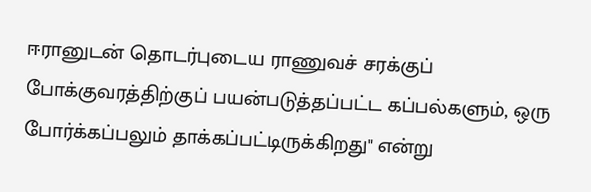ஈரானுடன் தொடர்புடைய ராணுவச் சரக்குப் போக்குவரத்திற்குப் பயன்படுத்தப்பட்ட கப்பல்களும், ஒரு போர்க்கப்பலும் தாக்கப்பட்டிருக்கிறது" என்று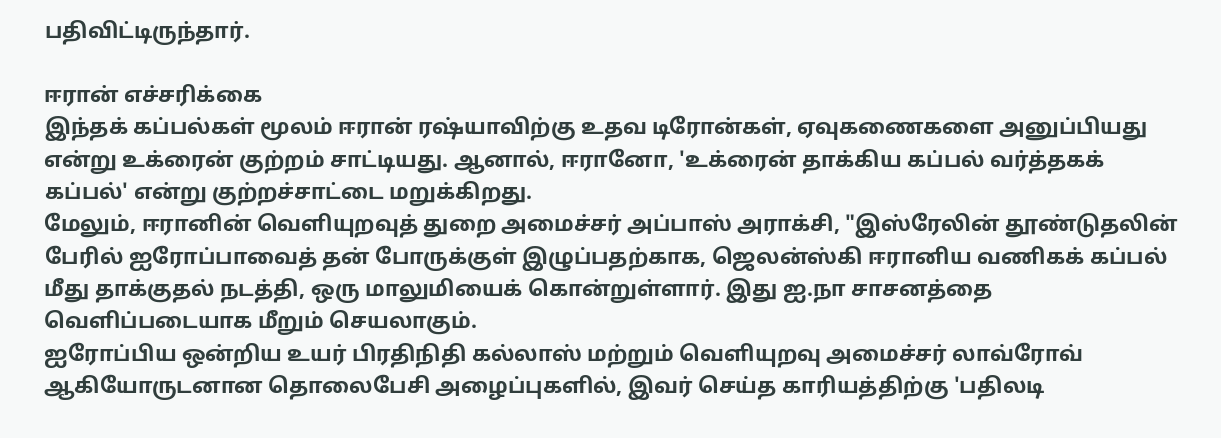பதிவிட்டிருந்தார்.

ஈரான் எச்சரிக்கை
இந்தக் கப்பல்கள் மூலம் ஈரான் ரஷ்யாவிற்கு உதவ டிரோன்கள், ஏவுகணைகளை அனுப்பியது என்று உக்ரைன் குற்றம் சாட்டியது. ஆனால், ஈரானோ, 'உக்ரைன் தாக்கிய கப்பல் வர்த்தகக் கப்பல்' என்று குற்றச்சாட்டை மறுக்கிறது.
மேலும், ஈரானின் வெளியுறவுத் துறை அமைச்சர் அப்பாஸ் அராக்சி, "இஸ்ரேலின் தூண்டுதலின் பேரில் ஐரோப்பாவைத் தன் போருக்குள் இழுப்பதற்காக, ஜெலன்ஸ்கி ஈரானிய வணிகக் கப்பல் மீது தாக்குதல் நடத்தி, ஒரு மாலுமியைக் கொன்றுள்ளார். இது ஐ.நா சாசனத்தை வெளிப்படையாக மீறும் செயலாகும்.
ஐரோப்பிய ஒன்றிய உயர் பிரதிநிதி கல்லாஸ் மற்றும் வெளியுறவு அமைச்சர் லாவ்ரோவ் ஆகியோருடனான தொலைபேசி அழைப்புகளில், இவர் செய்த காரியத்திற்கு 'பதிலடி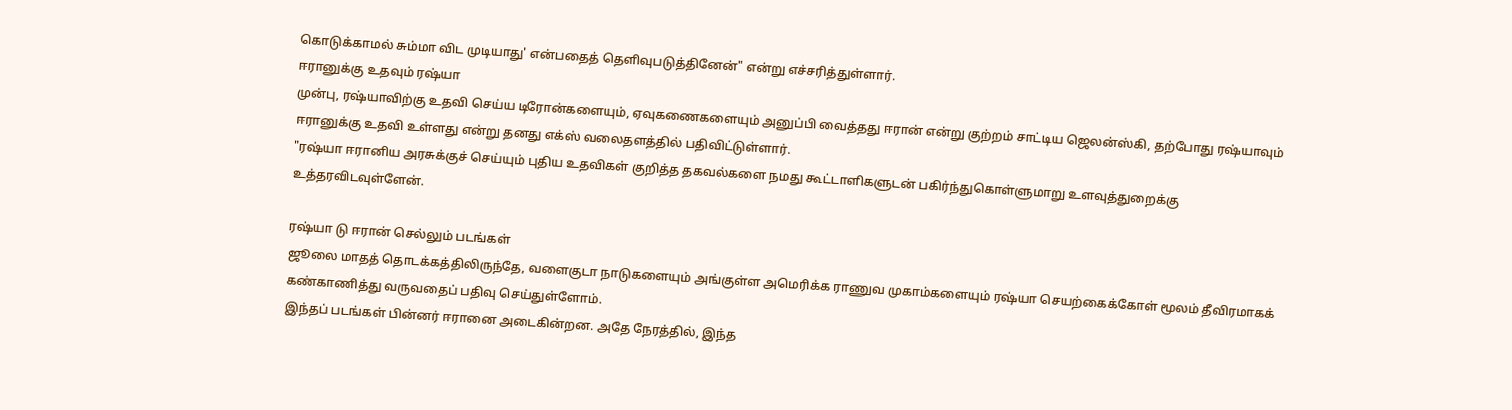கொடுக்காமல் சும்மா விட முடியாது' என்பதைத் தெளிவுபடுத்தினேன்" என்று எச்சரித்துள்ளார்.
ஈரானுக்கு உதவும் ரஷ்யா
முன்பு, ரஷ்யாவிற்கு உதவி செய்ய டிரோன்களையும், ஏவுகணைகளையும் அனுப்பி வைத்தது ஈரான் என்று குற்றம் சாட்டிய ஜெலன்ஸ்கி, தற்போது ரஷ்யாவும் ஈரானுக்கு உதவி உள்ளது என்று தனது எக்ஸ் வலைதளத்தில் பதிவிட்டுள்ளார்.
"ரஷ்யா ஈரானிய அரசுக்குச் செய்யும் புதிய உதவிகள் குறித்த தகவல்களை நமது கூட்டாளிகளுடன் பகிர்ந்துகொள்ளுமாறு உளவுத்துறைக்கு உத்தரவிடவுள்ளேன்.

ரஷ்யா டு ஈரான் செல்லும் படங்கள்
ஜூலை மாதத் தொடக்கத்திலிருந்தே, வளைகுடா நாடுகளையும் அங்குள்ள அமெரிக்க ராணுவ முகாம்களையும் ரஷ்யா செயற்கைக்கோள் மூலம் தீவிரமாகக் கண்காணித்து வருவதைப் பதிவு செய்துள்ளோம்.
இந்தப் படங்கள் பின்னர் ஈரானை அடைகின்றன. அதே நேரத்தில், இந்த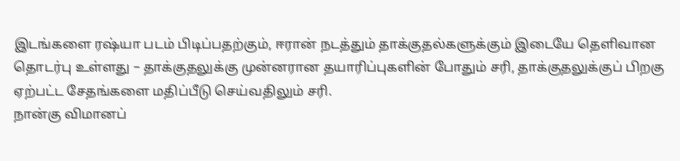இடங்களை ரஷ்யா படம் பிடிப்பதற்கும், ஈரான் நடத்தும் தாக்குதல்களுக்கும் இடையே தெளிவான தொடர்பு உள்ளது – தாக்குதலுக்கு முன்னரான தயாரிப்புகளின் போதும் சரி, தாக்குதலுக்குப் பிறகு ஏற்பட்ட சேதங்களை மதிப்பீடு செய்வதிலும் சரி.
நான்கு விமானப்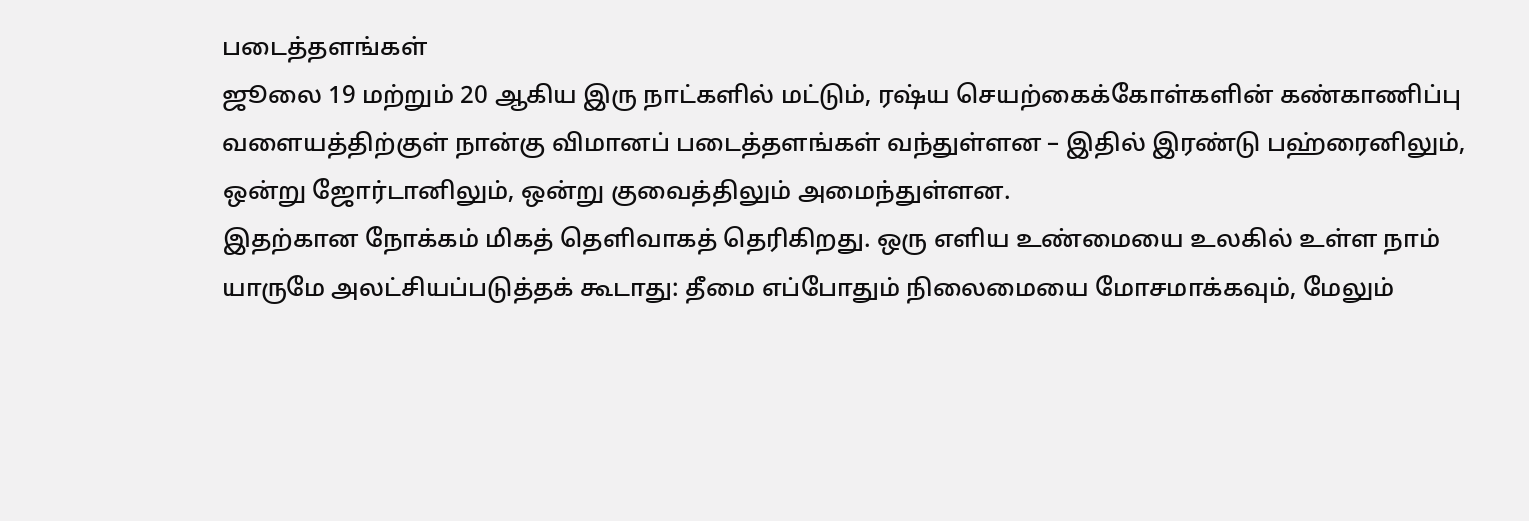படைத்தளங்கள்
ஜூலை 19 மற்றும் 20 ஆகிய இரு நாட்களில் மட்டும், ரஷ்ய செயற்கைக்கோள்களின் கண்காணிப்பு வளையத்திற்குள் நான்கு விமானப் படைத்தளங்கள் வந்துள்ளன – இதில் இரண்டு பஹ்ரைனிலும், ஒன்று ஜோர்டானிலும், ஒன்று குவைத்திலும் அமைந்துள்ளன.
இதற்கான நோக்கம் மிகத் தெளிவாகத் தெரிகிறது. ஒரு எளிய உண்மையை உலகில் உள்ள நாம் யாருமே அலட்சியப்படுத்தக் கூடாது: தீமை எப்போதும் நிலைமையை மோசமாக்கவும், மேலும்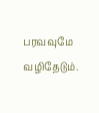பரவவுமே வழிதேடும்.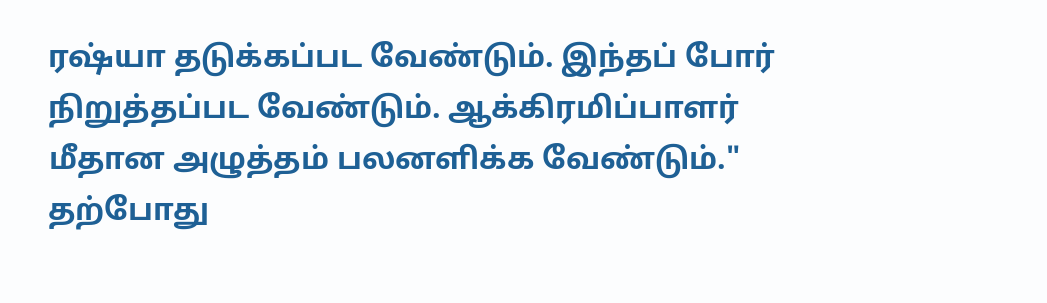ரஷ்யா தடுக்கப்பட வேண்டும். இந்தப் போர் நிறுத்தப்பட வேண்டும். ஆக்கிரமிப்பாளர் மீதான அழுத்தம் பலனளிக்க வேண்டும்."
தற்போது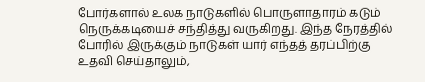போர்களால் உலக நாடுகளில் பொருளாதாரம் கடும் நெருக்கடியைச் சந்தித்து வருகிறது. இந்த நேரத்தில் போரில் இருக்கும் நாடுகள் யார் எந்தத் தரப்பிற்கு உதவி செய்தாலும்,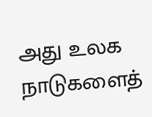அது உலக நாடுகளைத்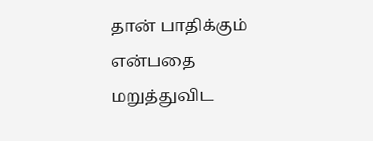தான் பாதிக்கும் என்பதை மறுத்துவிட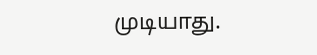முடியாது.